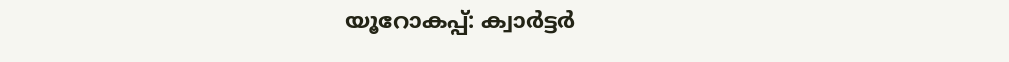യൂറോകപ്പ്: ക്വാര്‍ട്ടര്‍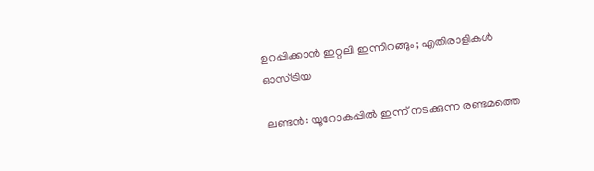ഉറപ്പിക്കാന്‍ ഇറ്റലി ഇന്നിറങ്ങും; എതിരാളികൾ ഓസ്ട്രിയ

ലണ്ടന്‍: യൂറോകപ്പില്‍ ഇന്ന് നടക്കുന്ന രണ്ടമത്തെ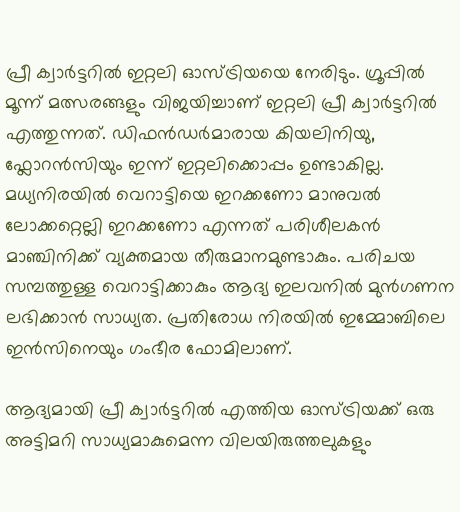പ്രീ ക്വാര്‍ട്ടറിൽ ഇറ്റലി ഓസ്ട്രിയയെ നേരിടും. ഗ്രൂപ്പില്‍ മൂന്ന് മത്സരങ്ങളും വിജയിച്ചാണ് ഇറ്റലി പ്രീ ക്വാര്‍ട്ടറില്‍ എത്തുന്നത്. ഡിഫന്‍ഡര്‍മാരായ കിയലിനിയു, ഫ്ലോറന്‍സിയും ഇന്ന് ഇറ്റലിക്കൊപ്പം ഉണ്ടാകില്ല. മധ്യനിരയില്‍ വെറാട്ടിയെ ഇറക്കണോ മാനുവല്‍ ലോക്കറ്റെല്ലി ഇറക്കണോ എന്നത് പരിശീലകന്‍ മാഞ്ചിനിക്ക് വ്യക്തമായ തീരുമാനമുണ്ടാകും. പരിചയ സമ്പത്തുള്ള വെറാട്ടിക്കാകും ആദ്യ ഇലവനില്‍ മുന്‍ഗണന ലഭിക്കാന്‍ സാധ്യത. പ്രതിരോധ നിരയില്‍ ഇമ്മോബിലെ ഇന്‍സിനെയും ഗംഭീര ഫോമിലാണ്.

ആദ്യമായി പ്രീ ക്വാര്‍ട്ടറില്‍ എത്തിയ ഓസ്ട്രിയക്ക് ഒരു അട്ടിമറി സാധ്യമാകുമെന്ന വിലയിരുത്തലുകളും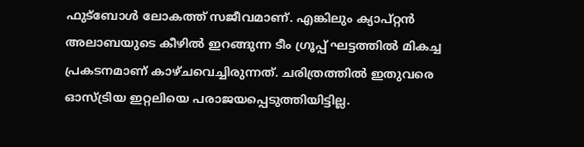ഫുട്ബോള്‍ ലോകത്ത് സജീവമാണ്. എങ്കിലും ക്യാപ്റ്റന്‍ അലാബയുടെ കീഴില്‍ ഇറങ്ങുന്ന ടീം ഗ്രൂപ്പ് ഘട്ടത്തില്‍ മികച്ച പ്രകടനമാണ് കാഴ്ചവെച്ചിരുന്നത്. ചരിത്രത്തില്‍ ഇതുവരെ ഓസ്ട്രിയ ഇറ്റലിയെ പരാജയപ്പെടുത്തിയിട്ടില്ല.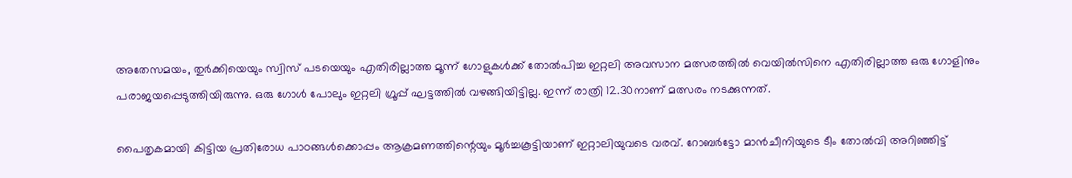അതേസമയം, തുര്‍ക്കിയെയും സ്വിസ് പടയെയും എതിരില്ലാത്ത മൂന്ന് ഗോളുകള്‍ക്ക് തോല്‍പിച്ച ഇറ്റലി അവസാന മത്സരത്തില്‍ വെയില്‍സിനെ എതിരില്ലാത്ത ഒരു ഗോളിനും പരാജയപ്പെടുത്തിയിരുന്നു. ഒരു ഗോള്‍ പോലും ഇറ്റലി ഗ്രൂപ്പ് ഘട്ടത്തില്‍ വഴങ്ങിയിട്ടില്ല. ഇന്ന് രാത്രി 12.30നാണ് മത്സരം നടക്കുന്നത്.

പൈതൃകമായി കിട്ടിയ പ്രതിരോധ പാഠങ്ങള്‍ക്കൊപ്പം ആക്രമണത്തിന്റെയും മൂര്‍ച്ചകൂട്ടിയാണ് ഇറ്റാലിയുവടെ വരവ്. റോബര്‍ട്ടോ മാന്‍ചീനിയുടെ ടീം തോല്‍വി അറിഞ്ഞിട്ട്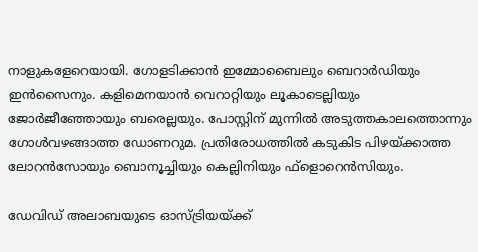നാളുകളേറെയായി. ഗോളടിക്കാന്‍ ഇമ്മോബൈലും ബെറാര്‍ഡിയും ഇന്‍സൈനും. കളിമെനയാന്‍ വെറാറ്റിയും ലൂകാടെല്ലിയും ജോര്‍ജീഞ്ഞോയും ബരെല്ലയും. പോസ്റ്റിന് മുന്നില്‍ അടുത്തകാലത്തൊന്നും ഗോള്‍വഴങ്ങാത്ത ഡോണറുമ. പ്രതിരോധത്തില്‍ കടുകിട പിഴയ്ക്കാത്ത ലോറന്‍സോയും ബൊനൂച്ചിയും കെല്ലിനിയും ഫ്‌ളൊറെന്‍സിയും.

ഡേവിഡ് അലാബയുടെ ഓസ്ട്രിയയ്ക്ക്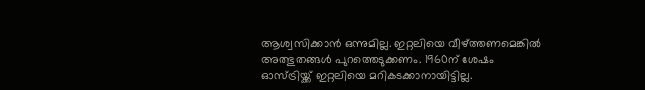ആശ്വസിക്കാന്‍ ഒന്നുമില്ല. ഇറ്റലിയെ വീഴ്ത്തണമെങ്കില്‍ അത്ഭുതങ്ങള്‍ പുറത്തെടുക്കണം. 1960ന് ശേഷം ഓസ്ട്രിയ്ക്ക് ഇറ്റലിയെ മറികടക്കാനായിട്ടില്ല.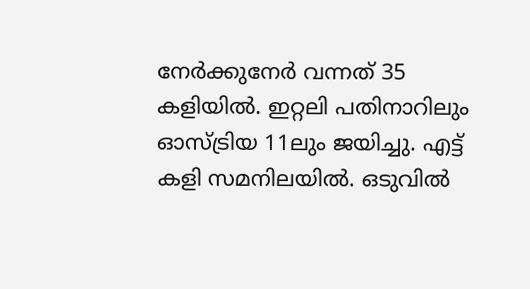നേര്‍ക്കുനേര്‍ വന്നത് 35 കളിയില്‍. ഇറ്റലി പതിനാറിലും ഓസ്ട്രിയ 11ലും ജയിച്ചു. എട്ട് കളി സമനിലയില്‍. ഒടുവില്‍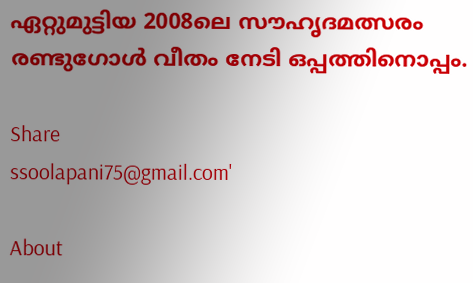ഏറ്റുമുട്ടിയ 2008ലെ സൗഹൃദമത്സരം രണ്ടുഗോള്‍ വീതം നേടി ഒപ്പത്തിനൊപ്പം.

Share
ssoolapani75@gmail.com'

About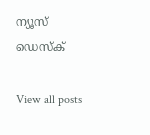ന്യൂസ് ഡെസ്ക്

View all posts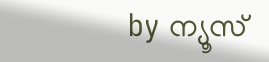by ന്യൂസ്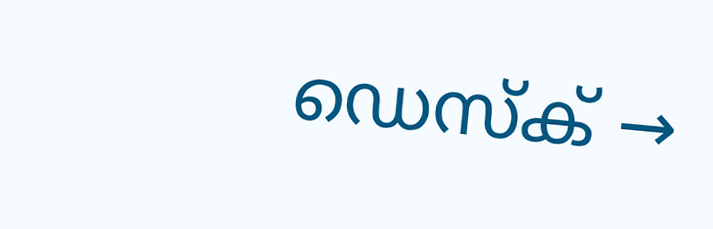ഡെസ്ക് →